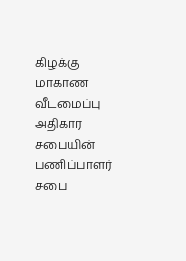கிழக்கு மாகாண வீடமைப்பு அதிகார சபையின் பணிப்பாளர் சபை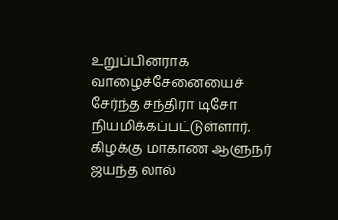உறுப்பினராக வாழைச்சேனையைச் சேர்ந்த சந்திரா டிசோ நியமிக்கப்பட்டுள்ளார்.
கிழக்கு மாகாண ஆளுநர் ஜயந்த லால்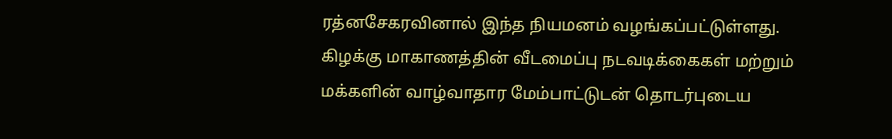ரத்னசேகரவினால் இந்த நியமனம் வழங்கப்பட்டுள்ளது.
கிழக்கு மாகாணத்தின் வீடமைப்பு நடவடிக்கைகள் மற்றும் மக்களின் வாழ்வாதார மேம்பாட்டுடன் தொடர்புடைய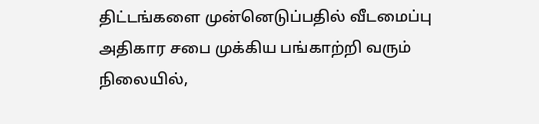திட்டங்களை முன்னெடுப்பதில் வீடமைப்பு அதிகார சபை முக்கிய பங்காற்றி வரும் நிலையில்,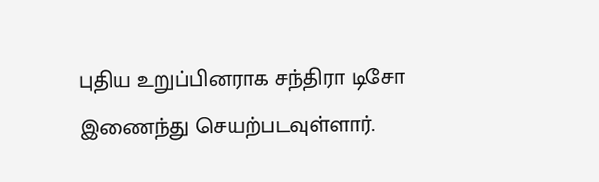புதிய உறுப்பினராக சந்திரா டிசோ இணைந்து செயற்படவுள்ளார்.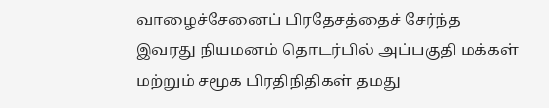வாழைச்சேனைப் பிரதேசத்தைச் சேர்ந்த இவரது நியமனம் தொடர்பில் அப்பகுதி மக்கள் மற்றும் சமூக பிரதிநிதிகள் தமது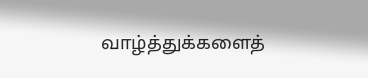வாழ்த்துக்களைத்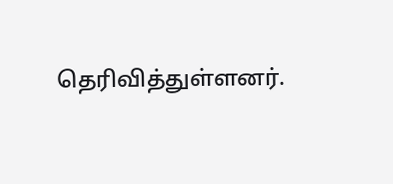தெரிவித்துள்ளனர்.